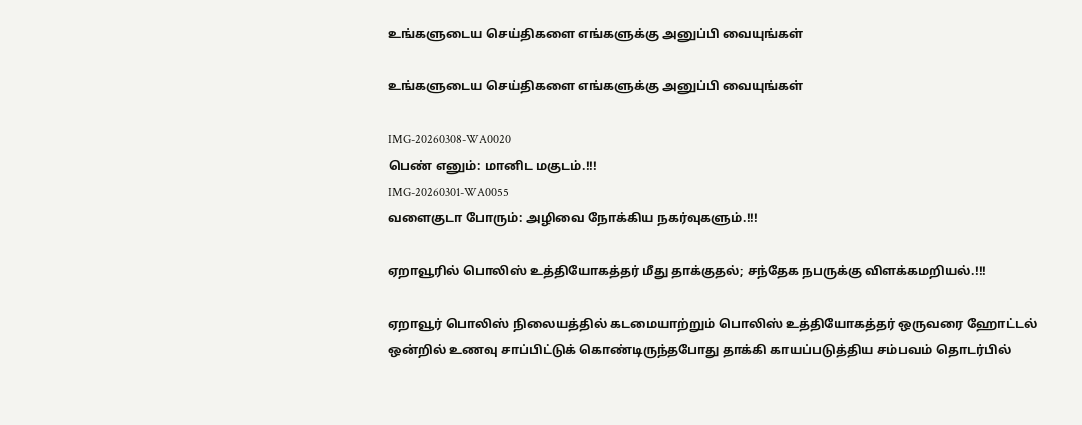உங்களுடைய செய்திகளை எங்களுக்கு அனுப்பி வையுங்கள்

உங்களுடைய செய்திகளை எங்களுக்கு அனுப்பி வையுங்கள்

IMG-20260308-WA0020
பெண் எனும்: மானிட மகுடம்.!!!
IMG-20260301-WA0055
வளைகுடா போரும்: அழிவை நோக்கிய நகர்வுகளும்.!!!

ஏறாவூரில் பொலிஸ் உத்தியோகத்தர் மீது தாக்குதல்; சந்தேக நபருக்கு விளக்கமறியல்.!!!

ஏறாவூர் பொலிஸ் நிலையத்தில் கடமையாற்றும் பொலிஸ் உத்தியோகத்தர் ஒருவரை ஹோட்டல் ஒன்றில் உணவு சாப்பிட்டுக் கொண்டிருந்தபோது தாக்கி காயப்படுத்திய சம்பவம் தொடர்பில்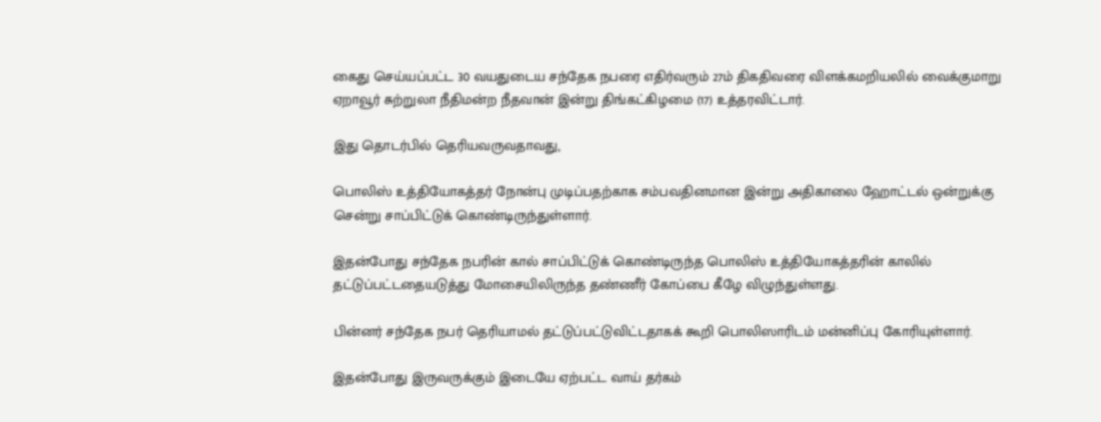கைது செய்யப்பட்ட 30 வயதுடைய சந்தேக நபரை எதிர்வரும் 27ம் திகதிவரை விளக்கமறியலில் வைக்குமாறு ஏறாவூர் சுற்றுலா நீதிமன்ற நீதவான் இன்று திங்கட்கிழமை (17) உத்தரவிட்டார்.

இது தொடர்பில் தெரியவருவதாவது,

பொலிஸ் உத்தியோகத்தர் நோன்பு முடிப்பதற்காக சம்பவதினமான இன்று அதிகாலை ஹோட்டல் ஒன்றுக்கு சென்று சாப்பிட்டுக் கொண்டிருந்துள்ளார்.

இதன்போது சந்தேக நபரின் கால் சாப்பிட்டுக் கொண்டிருந்த பொலிஸ் உத்தியோகத்தரின் காலில் தட்டுப்பட்டதையடுத்து மோசையிலிருந்த தண்ணீர் கோப்பை கீழே விழுந்துள்ளது.

பின்னர் சந்தேக நபர் தெரியாமல் தட்டுப்பட்டுவிட்டதாகக் கூறி பொலிஸாரிடம் மன்னிப்பு கோரியுள்ளார்.

இதன்போது இருவருக்கும் இடையே ஏற்பட்ட வாய் தர்கம்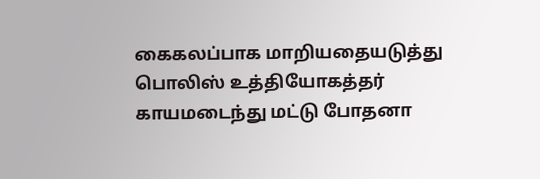கைகலப்பாக மாறியதையடுத்து பொலிஸ் உத்தியோகத்தர் காயமடைந்து மட்டு போதனா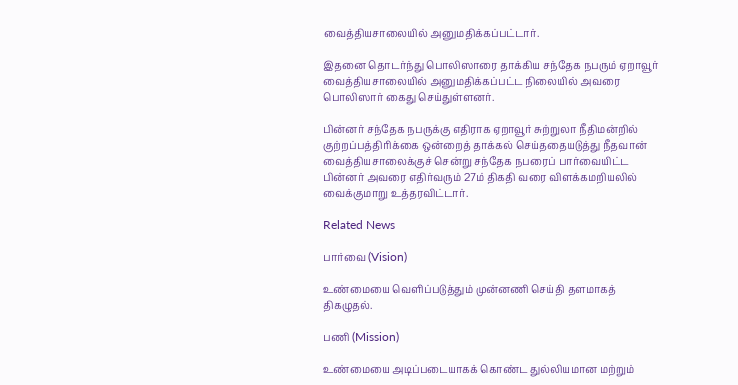வைத்தியசாலையில் அனுமதிக்கப்பட்டார்.

இதனை தொடர்ந்து பொலிஸாரை தாக்கிய சந்தேக நபரும் ஏறாவூர் வைத்தியசாலையில் அனுமதிக்கப்பட்ட நிலையில் அவரை பொலிஸார் கைது செய்துள்ளனர்.

பின்னர் சந்தேக நபருக்கு எதிராக ஏறாவூர் சுற்றுலா நீதிமன்றில் குற்றப்பத்திரிக்கை ஒன்றைத் தாக்கல் செய்ததையடுத்து நீதவான் வைத்தியசாலைக்குச் சென்று சந்தேக நபரைப் பார்வையிட்ட பின்னர் அவரை எதிர்வரும் 27ம் திகதி வரை விளக்கமறியலில் வைக்குமாறு உத்தரவிட்டார்.

Related News

பார்வை (Vision)

உண்மையை வெளிப்படுத்தும் முன்னணி செய்தி தளமாகத் திகழுதல்.

பணி (Mission)

உண்மையை அடிப்படையாகக் கொண்ட துல்லியமான மற்றும்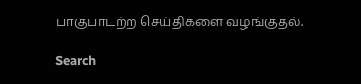பாகுபாடற்ற செய்திகளை வழங்குதல்.

Search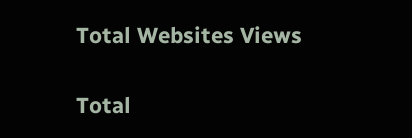Total Websites Views

Total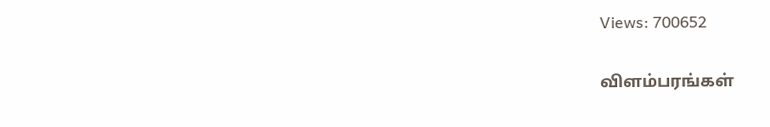Views: 700652

விளம்பரங்கள்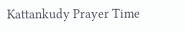Kattankudy Prayer Time